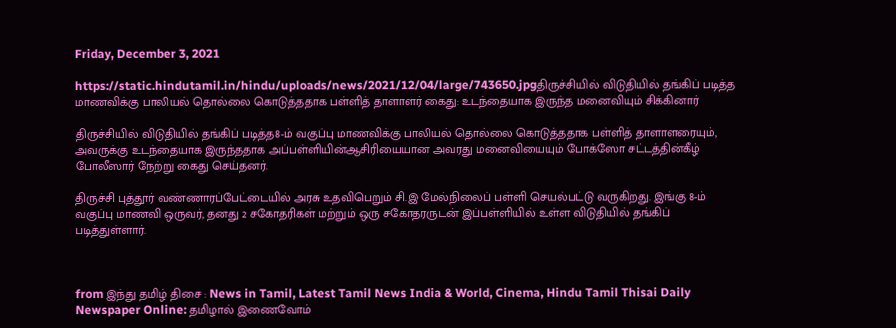Friday, December 3, 2021

https://static.hindutamil.in/hindu/uploads/news/2021/12/04/large/743650.jpgதிருச்சியில் விடுதியில் தங்கிப் படித்த மாணவிக்கு பாலியல் தொல்லை கொடுத்ததாக பள்ளித் தாளாளர் கைது: உடந்தையாக இருந்த மனைவியும் சிக்கினார்

திருச்சியில் விடுதியில் தங்கிப் படித்த8-ம் வகுப்பு மாணவிக்கு பாலியல் தொல்லை கொடுத்ததாக பள்ளித் தாளாளரையும், அவருக்கு உடந்தையாக இருந்ததாக அப்பள்ளியின்ஆசிரியையான அவரது மனைவியையும் போக்ஸோ சட்டத்தின்கீழ் போலீஸார் நேற்று கைது செய்தனர்.

திருச்சி புத்தூர் வண்ணாரப்பேட்டையில் அரசு உதவிபெறும் சி.இ மேல்நிலைப் பள்ளி செயல்பட்டு வருகிறது. இங்கு 8-ம் வகுப்பு மாணவி ஒருவர், தனது 2 சகோதரிகள் மற்றும் ஒரு சகோதரருடன் இப்பள்ளியில் உள்ள விடுதியில் தங்கிப் படித்துள்ளார்.



from இந்து தமிழ் திசை : News in Tamil, Latest Tamil News India & World, Cinema, Hindu Tamil Thisai Daily Newspaper Online: தமிழால் இணைவோம்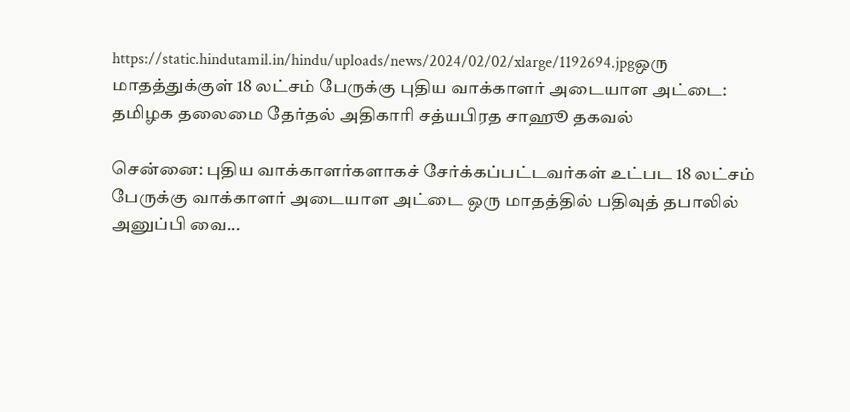https://static.hindutamil.in/hindu/uploads/news/2024/02/02/xlarge/1192694.jpgஒரு மாதத்துக்குள் 18 லட்சம் பேருக்கு புதிய வாக்காளர் அடையாள அட்டை: தமிழக தலைமை தேர்தல் அதிகாரி சத்யபிரத சாஹூ தகவல்

சென்னை: புதிய வாக்காளர்களாகச் சேர்க்கப்பட்டவர்கள் உட்பட 18 லட்சம் பேருக்கு வாக்காளர் அடையாள அட்டை ஒரு மாதத்தில் பதிவுத் தபாலில் அனுப்பி வை...